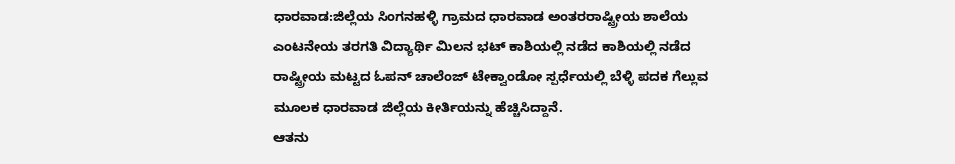ಧಾರವಾಡ:ಜಿಲ್ಲೆಯ ಸಿಂಗನಹಳ್ಳಿ ಗ್ರಾಮದ ಧಾರವಾಡ ಅಂತರರಾಷ್ಟ್ರೀಯ ಶಾಲೆಯ ಎಂಟನೇಯ ತರಗತಿ ವಿದ್ಯಾರ್ಥಿ ಮಿಲನ ಭಟ್ ಕಾಶಿಯಲ್ಲಿ ನಡೆದ ಕಾಶಿಯಲ್ಲಿ ನಡೆದ ರಾಷ್ಟ್ರೀಯ ಮಟ್ಟದ ಓಪನ್ ಚಾಲೆಂಜ್ ಟೇಕ್ವಾಂಡೋ ಸ್ಪರ್ಧೆಯಲ್ಲಿ ಬೆಳ್ಳಿ ಪದಕ ಗೆಲ್ಲುವ ಮೂಲಕ ಧಾರವಾಡ ಜಿಲ್ಲೆಯ ಕೀರ್ತಿಯನ್ನು ಹೆಚ್ಚಿಸಿದ್ದಾನೆ.
ಆತನು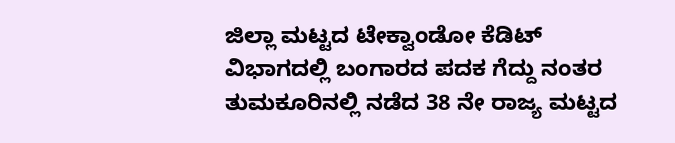ಜಿಲ್ಲಾ ಮಟ್ಟದ ಟೇಕ್ವಾಂಡೋ ಕೆಡಿಟ್ ವಿಭಾಗದಲ್ಲಿ ಬಂಗಾರದ ಪದಕ ಗೆದ್ದು ನಂತರ ತುಮಕೂರಿನಲ್ಲಿ ನಡೆದ 38 ನೇ ರಾಜ್ಯ ಮಟ್ಟದ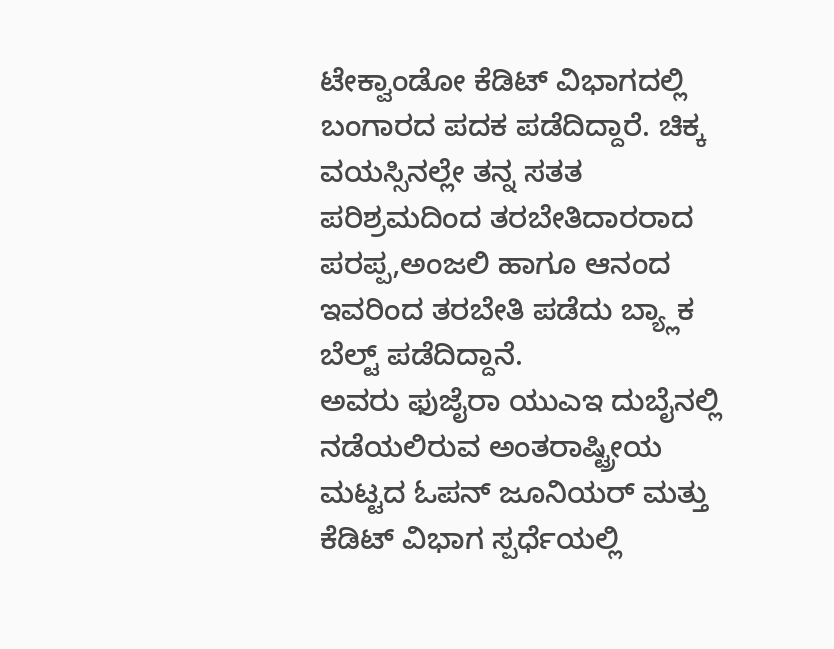ಟೇಕ್ವಾಂಡೋ ಕೆಡಿಟ್ ವಿಭಾಗದಲ್ಲಿ ಬಂಗಾರದ ಪದಕ ಪಡೆದಿದ್ದಾರೆ. ಚಿಕ್ಕ ವಯಸ್ಸಿನಲ್ಲೇ ತನ್ನ ಸತತ ಪರಿಶ್ರಮದಿಂದ ತರಬೇತಿದಾರರಾದ ಪರಪ್ಪ,ಅಂಜಲಿ ಹಾಗೂ ಆನಂದ ಇವರಿಂದ ತರಬೇತಿ ಪಡೆದು ಬ್ಯ್ಲಾಕ ಬೆಲ್ಟ್ ಪಡೆದಿದ್ದಾನೆ.
ಅವರು ಫುಜೈರಾ ಯುಎಇ ದುಬೈನಲ್ಲಿ ನಡೆಯಲಿರುವ ಅಂತರಾಷ್ಟ್ರೀಯ ಮಟ್ಟದ ಓಪನ್ ಜೂನಿಯರ್ ಮತ್ತು ಕೆಡಿಟ್ ವಿಭಾಗ ಸ್ಪರ್ಧೆಯಲ್ಲಿ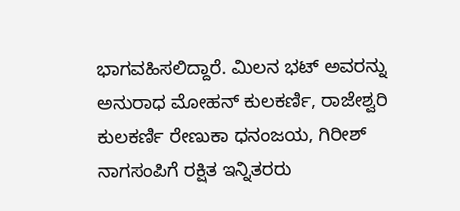ಭಾಗವಹಿಸಲಿದ್ದಾರೆ. ಮಿಲನ ಭಟ್ ಅವರನ್ನು ಅನುರಾಧ ಮೋಹನ್ ಕುಲಕರ್ಣಿ, ರಾಜೇಶ್ವರಿ ಕುಲಕರ್ಣಿ ರೇಣುಕಾ ಧನಂಜಯ, ಗಿರೀಶ್ ನಾಗಸಂಪಿಗೆ ರಕ್ಷಿತ ಇನ್ನಿತರರು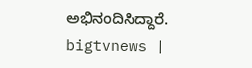ಅಭಿನಂದಿಸಿದ್ದಾರೆ.
bigtvnews |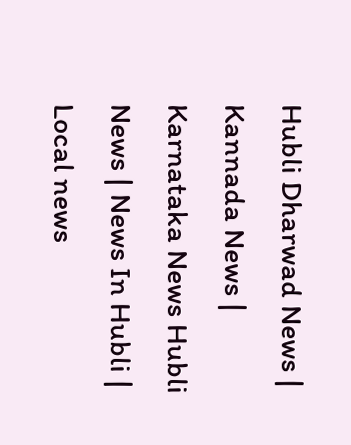Hubli Dharwad News | Kannada News | Karnataka News Hubli News | News In Hubli | Local news